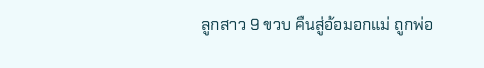ลูกสาว 9 ขวบ คืนสู่อ้อมอกแม่ ถูกพ่อ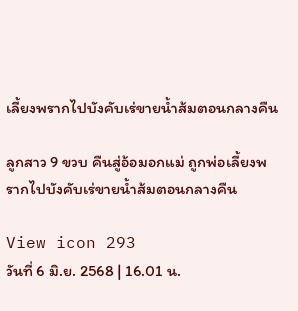เลี้ยงพรากไปบังคับเร่ขายน้ำส้มตอนกลางคืน

ลูกสาว 9 ขวบ คืนสู่อ้อมอกแม่ ถูกพ่อเลี้ยงพรากไปบังคับเร่ขายน้ำส้มตอนกลางคืน

View icon 293
วันที่ 6 มิ.ย. 2568 | 16.01 น.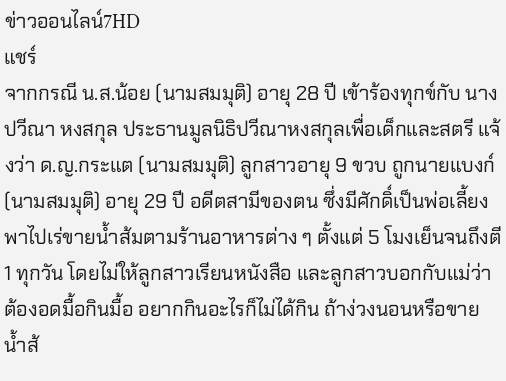ข่าวออนไลน์7HD
แชร์
จากกรณี น.ส.น้อย (นามสมมุติ) อายุ 28 ปี เข้าร้องทุกข์กับ นางปวีณา หงสกุล ประธานมูลนิธิปวีณาหงสกุลเพื่อเด็กและสตรี แจ้งว่า ด.ญ.กระแต (นามสมมุติ) ลูกสาวอายุ 9 ขวบ ถูกนายแบงก์ (นามสมมุติ) อายุ 29 ปี อดีตสามีของตน ซึ่งมีศักดิ์เป็นพ่อเลี้ยง พาไปเร่ขายน้ำส้มตามร้านอาหารต่าง ๆ ตั้งแต่ 5 โมงเย็นจนถึงตี 1 ทุกวัน โดยไม่ให้ลูกสาวเรียนหนังสือ และลูกสาวบอกกับแม่ว่าต้องอดมื้อกินมื้อ อยากกินอะไรก็ไม่ได้กิน ถ้าง่วงนอนหรือขายน้ำส้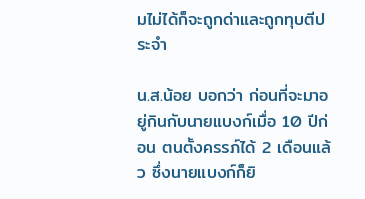มไม่ได้ก็จะถูกด่าและถูกทุบตีประจำ

น.ส.น้อย บอกว่า ก่อนที่จะมาอยู่กินกับนายแบงก์เมื่อ 10 ปีก่อน ตนตั้งครรภ์ได้ 2 เดือนแล้ว ซึ่งนายแบงก์ก็ยิ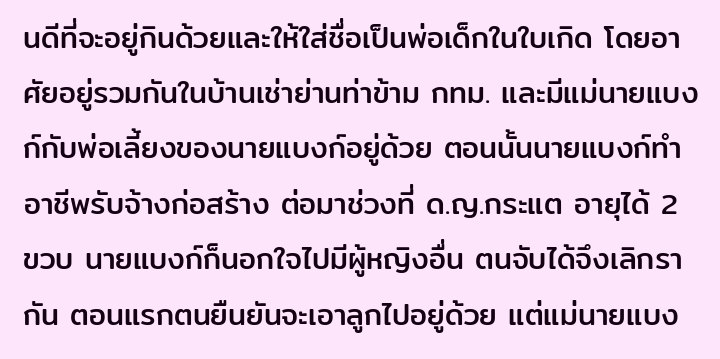นดีที่จะอยู่กินด้วยและให้ใส่ชื่อเป็นพ่อเด็กในใบเกิด โดยอาศัยอยู่รวมกันในบ้านเช่าย่านท่าข้าม กทม. และมีแม่นายแบงก์กับพ่อเลี้ยงของนายแบงก์อยู่ด้วย ตอนนั้นนายแบงก์ทำอาชีพรับจ้างก่อสร้าง ต่อมาช่วงที่ ด.ญ.กระแต อายุได้ 2 ขวบ นายแบงก์ก็นอกใจไปมีผู้หญิงอื่น ตนจับได้จึงเลิกรากัน ตอนแรกตนยืนยันจะเอาลูกไปอยู่ด้วย แต่แม่นายแบง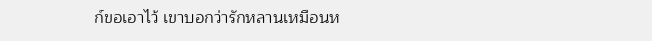ก์ขอเอาไว้ เขาบอกว่ารักหลานเหมือนห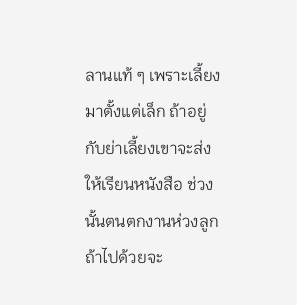ลานแท้ ๆ เพราะเลี้ยงมาตั้งแต่เล็ก ถ้าอยู่กับย่าเลี้ยงเขาจะส่งให้เรียนหนังสือ ช่วงนั้นตนตกงานห่วงลูกถ้าไปด้วยจะ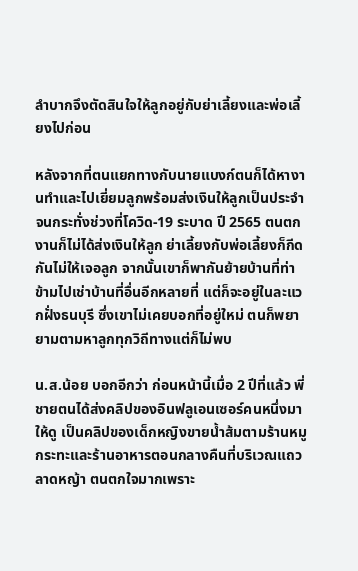ลำบากจึงตัดสินใจให้ลูกอยู่กับย่าเลี้ยงและพ่อเลี้ยงไปก่อน

หลังจากที่ตนแยกทางกับนายแบงก์ตนก็ได้หางานทำและไปเยี่ยมลูกพร้อมส่งเงินให้ลูกเป็นประจำ จนกระทั่งช่วงที่โควิด-19 ระบาด ปี 2565 ตนตกงานก็ไม่ได้ส่งเงินให้ลูก ย่าเลี้ยงกับพ่อเลี้ยงก็กีดกันไม่ให้เจอลูก จากนั้นเขาก็พากันย้ายบ้านที่ท่าข้ามไปเช่าบ้านที่อื่นอีกหลายที่ แต่ก็จะอยู่ในละแวกฝั่งธนบุรี ซึ่งเขาไม่เคยบอกที่อยู่ใหม่ ตนก็พยายามตามหาลูกทุกวิถีทางแต่ก็ไม่พบ

น.ส.น้อย บอกอีกว่า ก่อนหน้านี้เมื่อ 2 ปีที่แล้ว พี่ชายตนได้ส่งคลิปของอินฟลูเอนเซอร์คนหนึ่งมาให้ดู เป็นคลิปของเด็กหญิงขายน้ำส้มตามร้านหมูกระทะและร้านอาหารตอนกลางคืนที่บริเวณแถวลาดหญ้า ตนตกใจมากเพราะ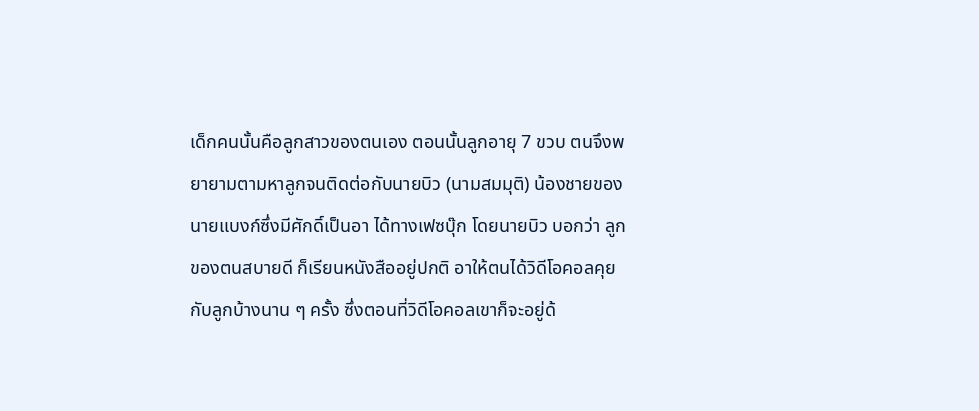เด็กคนนั้นคือลูกสาวของตนเอง ตอนนั้นลูกอายุ 7 ขวบ ตนจึงพยายามตามหาลูกจนติดต่อกับนายบิว (นามสมมุติ) น้องชายของนายแบงก์ซึ่งมีศักดิ์เป็นอา ได้ทางเฟซบุ๊ก โดยนายบิว บอกว่า ลูกของตนสบายดี ก็เรียนหนังสืออยู่ปกติ อาให้ตนได้วิดีโอคอลคุยกับลูกบ้างนาน ๆ ครั้ง ซึ่งตอนที่วิดีโอคอลเขาก็จะอยู่ด้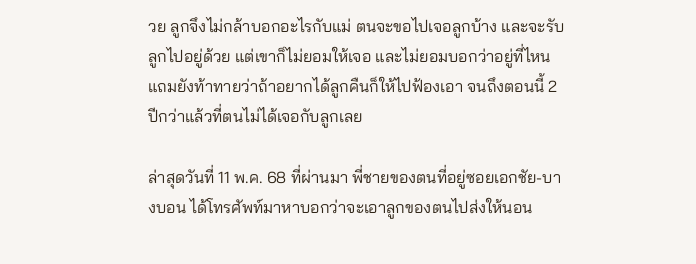วย ลูกจึงไม่กล้าบอกอะไรกับแม่ ตนจะขอไปเจอลูกบ้าง และจะรับลูกไปอยู่ด้วย แต่เขาก็ไม่ยอมให้เจอ และไม่ยอมบอกว่าอยู่ที่ไหน แถมยังท้าทายว่าถ้าอยากได้ลูกคืนก็ให้ไปฟ้องเอา จนถึงตอนนี้ 2 ปีกว่าแล้วที่ตนไม่ได้เจอกับลูกเลย

ล่าสุดวันที่ 11 พ.ค. 68 ที่ผ่านมา พี่ชายของตนที่อยู่ซอยเอกชัย-บางบอน ได้โทรศัพท์มาหาบอกว่าจะเอาลูกของตนไปส่งให้นอน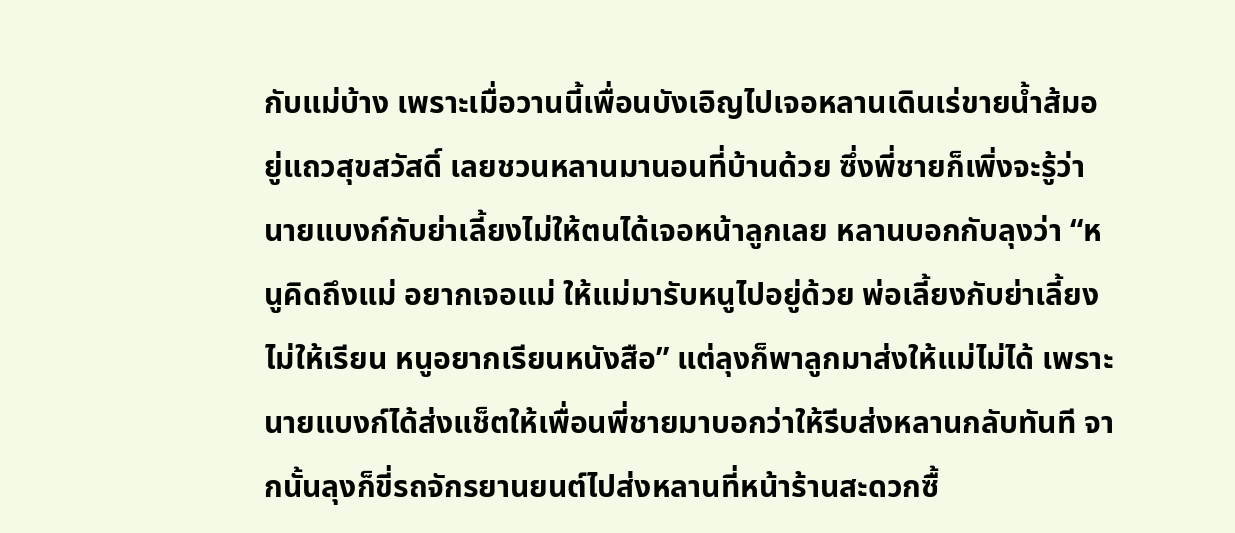กับแม่บ้าง เพราะเมื่อวานนี้เพื่อนบังเอิญไปเจอหลานเดินเร่ขายน้ำส้มอยู่แถวสุขสวัสดิ์ เลยชวนหลานมานอนที่บ้านด้วย ซึ่งพี่ชายก็เพิ่งจะรู้ว่านายแบงก์กับย่าเลี้ยงไม่ให้ตนได้เจอหน้าลูกเลย หลานบอกกับลุงว่า “หนูคิดถึงแม่ อยากเจอแม่ ให้แม่มารับหนูไปอยู่ด้วย พ่อเลี้ยงกับย่าเลี้ยงไม่ให้เรียน หนูอยากเรียนหนังสือ” แต่ลุงก็พาลูกมาส่งให้แม่ไม่ได้ เพราะนายแบงก์ได้ส่งแช็ตให้เพื่อนพี่ชายมาบอกว่าให้รีบส่งหลานกลับทันที จากนั้นลุงก็ขี่รถจักรยานยนต์ไปส่งหลานที่หน้าร้านสะดวกซื้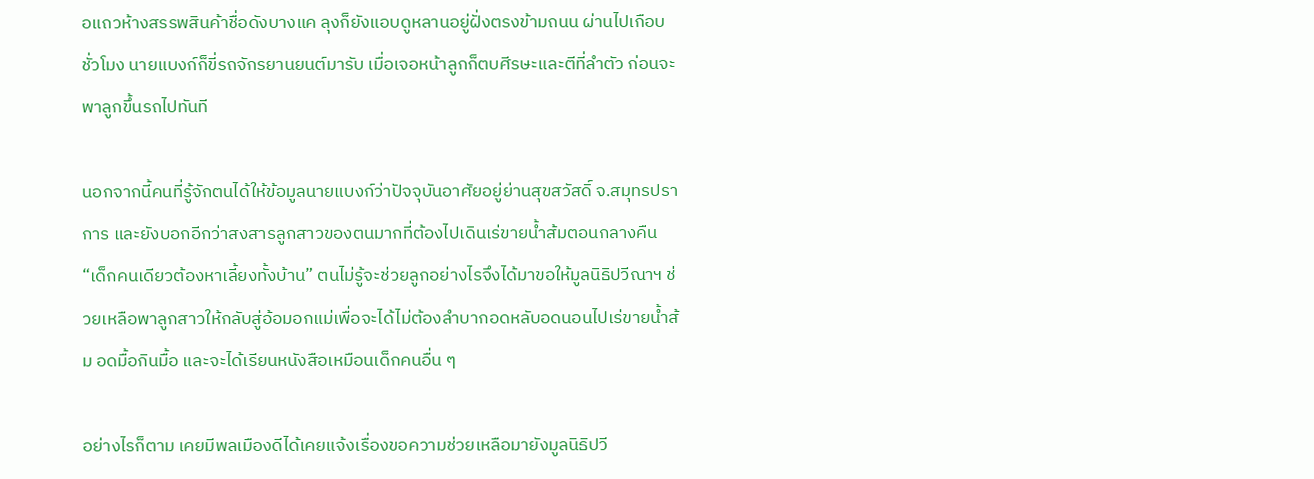อแถวห้างสรรพสินค้าชื่อดังบางแค ลุงก็ยังแอบดูหลานอยู่ฝั่งตรงข้ามถนน ผ่านไปเกือบชั่วโมง นายแบงก์ก็ขี่รถจักรยานยนต์มารับ เมื่อเจอหน้าลูกก็ตบศีรษะและตีที่ลำตัว ก่อนจะพาลูกขึ้นรถไปทันที

นอกจากนี้คนที่รู้จักตนได้ให้ข้อมูลนายแบงก์ว่าปัจจุบันอาศัยอยู่ย่านสุขสวัสดิ์ จ.สมุทรปราการ และยังบอกอีกว่าสงสารลูกสาวของตนมากที่ต้องไปเดินเร่ขายน้ำส้มตอนกลางคืน “เด็กคนเดียวต้องหาเลี้ยงทั้งบ้าน” ตนไม่รู้จะช่วยลูกอย่างไรจึงได้มาขอให้มูลนิธิปวีณาฯ ช่วยเหลือพาลูกสาวให้กลับสู่อ้อมอกแม่เพื่อจะได้ไม่ต้องลำบากอดหลับอดนอนไปเร่ขายน้ำส้ม อดมื้อกินมื้อ และจะได้เรียนหนังสือเหมือนเด็กคนอื่น ๆ

อย่างไรก็ตาม เคยมีพลเมืองดีได้เคยแจ้งเรื่องขอความช่วยเหลือมายังมูลนิธิปวี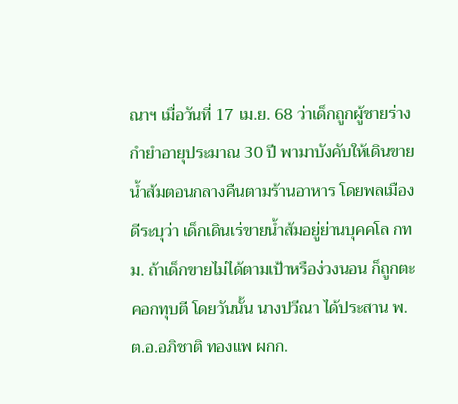ณาฯ เมื่อวันที่ 17 เม.ย. 68 ว่าเด็กถูกผู้ชายร่างกำยำอายุประมาณ 30 ปี พามาบังคับให้เดินขายน้ำส้มตอนกลางคืนตามร้านอาหาร โดยพลเมืองดีระบุว่า เด็กเดินเร่ขายน้ำส้มอยู่ย่านบุคคโล กทม. ถ้าเด็กขายไม่ได้ตามเป้าหรือง่วงนอน ก็ถูกตะคอกทุบตี โดยวันนั้น นางปวีณา ได้ประสาน พ.ต.อ.อภิชาติ ทองแพ ผกก.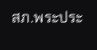สภ.พระประ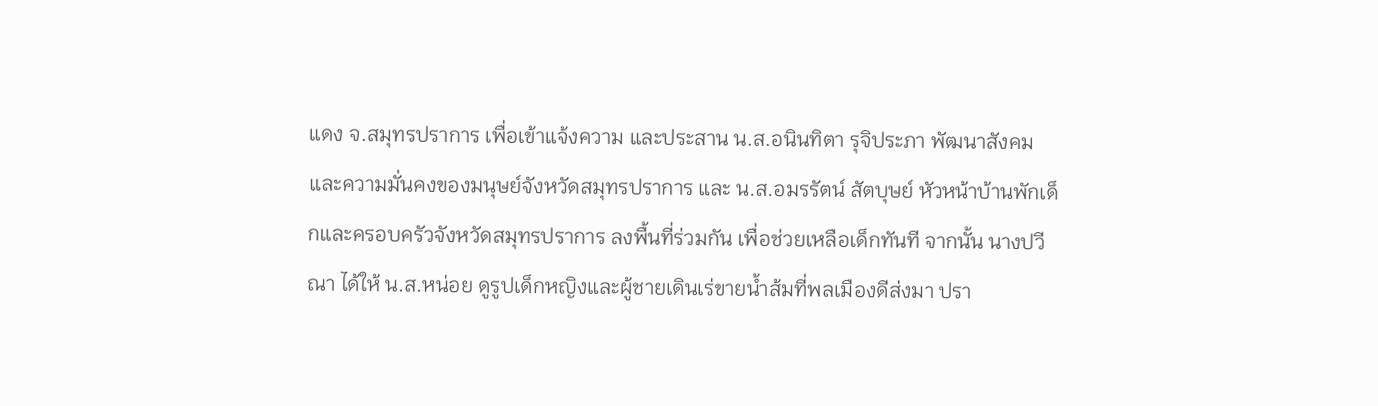แดง จ.สมุทรปราการ เพื่อเข้าแจ้งความ และประสาน น.ส.อนินทิตา รุจิประภา พัฒนาสังคมและความมั่นคงของมนุษย์จังหวัดสมุทรปราการ และ น.ส.อมรรัตน์ สัตบุษย์ หัวหน้าบ้านพักเด็กและครอบครัวจังหวัดสมุทรปราการ ลงพื้นที่ร่วมกัน เพื่อช่วยเหลือเด็กทันที จากนั้น นางปวีณา ได้ให้ น.ส.หน่อย ดูรูปเด็กหญิงและผู้ชายเดินเร่ขายน้ำส้มที่พลเมืองดีส่งมา ปรา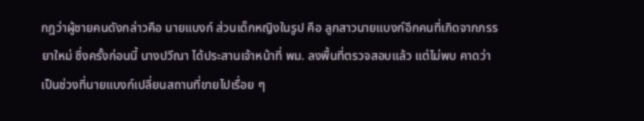กฎว่าผู้ชายคนดังกล่าวคือ นายแบงก์ ส่วนเด็กหญิงในรูป คือ ลูกสาวนายแบงก์อีกคนที่เกิดจากภรรยาใหม่ ซึ่งครั้งก่อนนี้ นางปวีณา ได้ประสานเจ้าหน้าที่ พม. ลงพื้นที่ตรวจสอบแล้ว แต่ไม่พบ คาดว่าเป็นช่วงที่นายแบงก์เปลี่ยนสถานที่ขายไปเรื่อย ๆ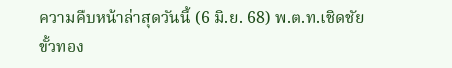ความคืบหน้าล่าสุดวันนี้ (6 มิ.ย. 68) พ.ต.ท.เชิดชัย ขั้วทอง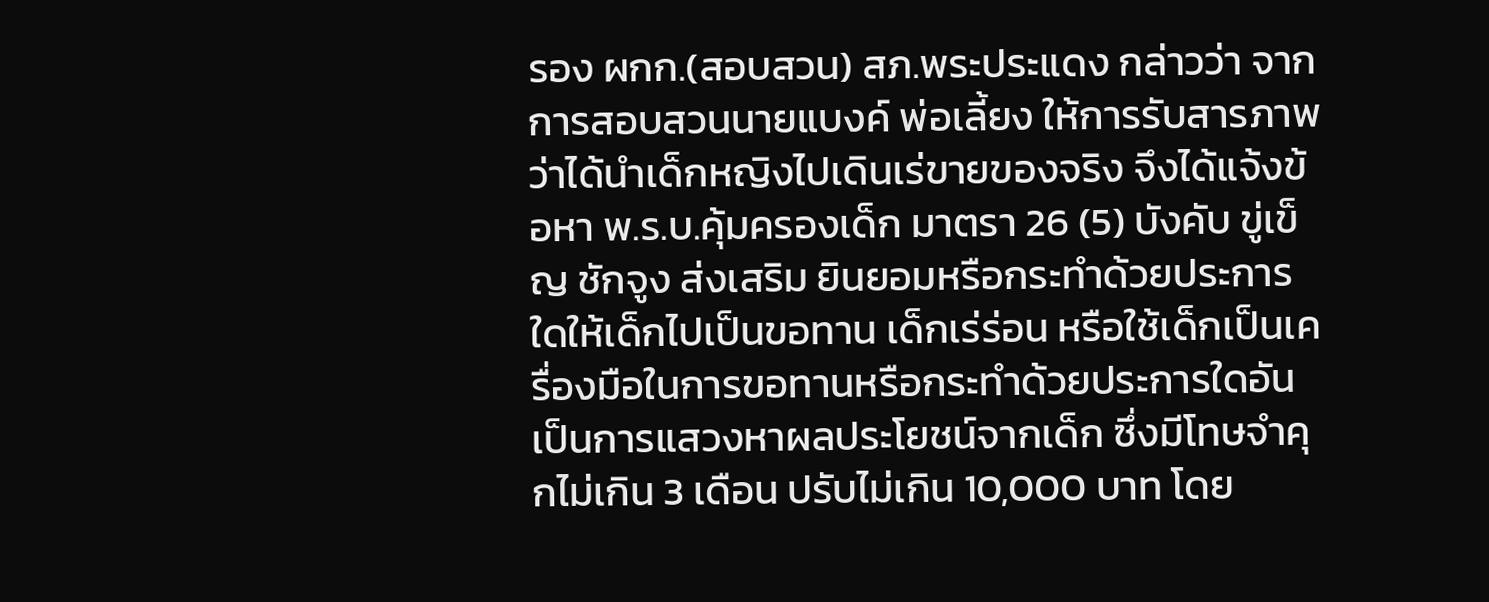รอง ผกก.(สอบสวน) สภ.พระประแดง กล่าวว่า จากการสอบสวนนายแบงค์ พ่อเลี้ยง ให้การรับสารภาพว่าได้นำเด็กหญิงไปเดินเร่ขายของจริง จึงได้แจ้งข้อหา พ.ร.บ.คุ้มครองเด็ก มาตรา 26 (5) บังคับ ขู่เข็ญ ชักจูง ส่งเสริม ยินยอมหรือกระทำด้วยประการใดให้เด็กไปเป็นขอทาน เด็กเร่ร่อน หรือใช้เด็กเป็นเครื่องมือในการขอทานหรือกระทำด้วยประการใดอันเป็นการแสวงหาผลประโยชน์จากเด็ก ซึ่งมีโทษจำคุกไม่เกิน 3 เดือน ปรับไม่เกิน 10,000 บาท โดย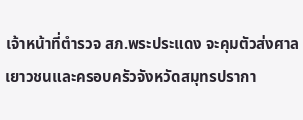เจ้าหน้าที่ตำรวจ สภ.พระประแดง จะคุมตัวส่งศาลเยาวชนและครอบครัวจังหวัดสมุทรปรากา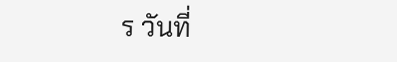ร วันที่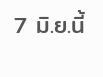7 มิ.ย.นี้